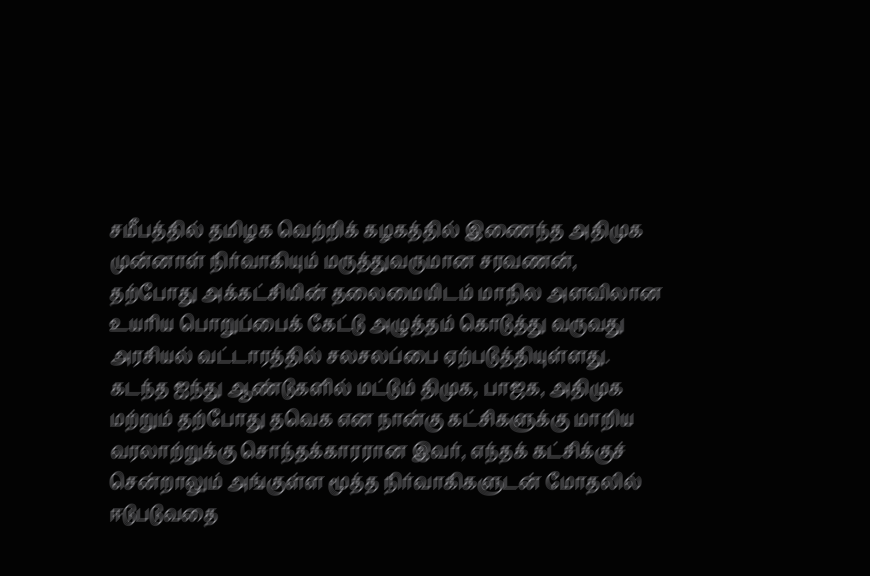சமீபத்தில் தமிழக வெற்றிக் கழகத்தில் இணைந்த அதிமுக முன்னாள் நிர்வாகியும் மருத்துவருமான சரவணன், தற்போது அக்கட்சியின் தலைமையிடம் மாநில அளவிலான உயரிய பொறுப்பைக் கேட்டு அழுத்தம் கொடுத்து வருவது அரசியல் வட்டாரத்தில் சலசலப்பை ஏற்படுத்தியுள்ளது. கடந்த ஐந்து ஆண்டுகளில் மட்டும் திமுக, பாஜக, அதிமுக மற்றும் தற்போது தவெக என நான்கு கட்சிகளுக்கு மாறிய வரலாற்றுக்கு சொந்தக்காரரான இவர், எந்தக் கட்சிக்குச் சென்றாலும் அங்குள்ள மூத்த நிர்வாகிகளுடன் மோதலில் ஈடுபடுவதை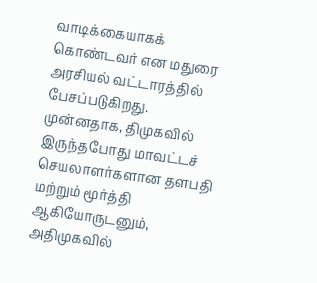வாடிக்கையாகக் கொண்டவர் என மதுரை அரசியல் வட்டாரத்தில் பேசப்படுகிறது.
முன்னதாக, திமுகவில் இருந்தபோது மாவட்டச் செயலாளர்களான தளபதி மற்றும் மூர்த்தி ஆகியோருடனும், அதிமுகவில்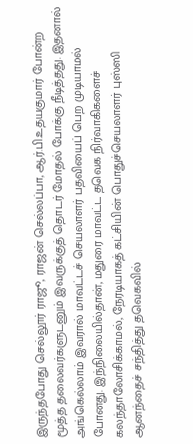இருந்தபோது செல்லூர் ராஜூ, ராஜன் செல்லப்பா, ஆர்.பி.உதயகுமார் போன்ற மூத்த தலைவர்களுடனும் இவருக்குத் தொடர் மோதல் போக்கு நீடித்தது. இதனால் அங்கெல்லாம் இவரால் மாவட்டச் செயலாளர் பதவியைப் பெற முடியாமல் போனது. இந்நிலையில்தான், மதுரை மாவட்ட தவெக நிர்வாகிகளைச் கலந்தாலோசிக்காமல், நேரடியாகத் கட்சியின் பொதுச்செயலாளர் புஸ்ஸி ஆனந்தைச் சந்தித்து தவெகவில்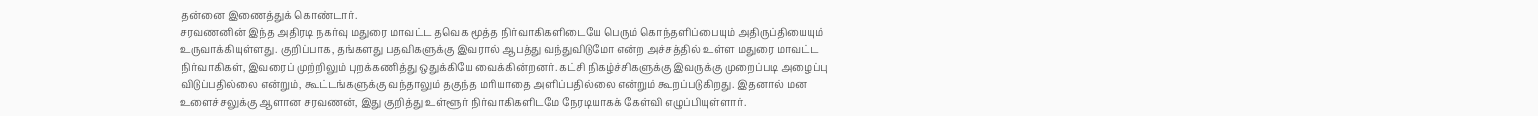தன்னை இணைத்துக் கொண்டார்.
சரவணனின் இந்த அதிரடி நகர்வு மதுரை மாவட்ட தவெக மூத்த நிர்வாகிகளிடையே பெரும் கொந்தளிப்பையும் அதிருப்தியையும் உருவாக்கியுள்ளது. குறிப்பாக, தங்களது பதவிகளுக்கு இவரால் ஆபத்து வந்துவிடுமோ என்ற அச்சத்தில் உள்ள மதுரை மாவட்ட நிர்வாகிகள், இவரைப் முற்றிலும் புறக்கணித்து ஒதுக்கியே வைக்கின்றனர். கட்சி நிகழ்ச்சிகளுக்கு இவருக்கு முறைப்படி அழைப்பு விடுப்பதில்லை என்றும், கூட்டங்களுக்கு வந்தாலும் தகுந்த மரியாதை அளிப்பதில்லை என்றும் கூறப்படுகிறது. இதனால் மன உளைச்சலுக்கு ஆளான சரவணன், இது குறித்து உள்ளூர் நிர்வாகிகளிடமே நேரடியாகக் கேள்வி எழுப்பியுள்ளார்.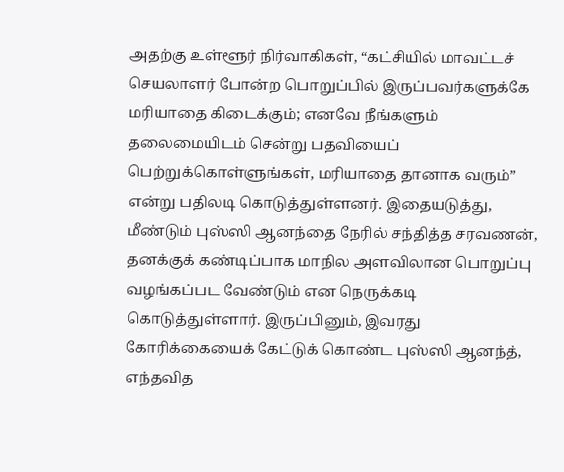அதற்கு உள்ளூர் நிர்வாகிகள், “கட்சியில் மாவட்டச் செயலாளர் போன்ற பொறுப்பில் இருப்பவர்களுக்கே மரியாதை கிடைக்கும்; எனவே நீங்களும் தலைமையிடம் சென்று பதவியைப் பெற்றுக்கொள்ளுங்கள், மரியாதை தானாக வரும்” என்று பதிலடி கொடுத்துள்ளனர். இதையடுத்து, மீண்டும் புஸ்ஸி ஆனந்தை நேரில் சந்தித்த சரவணன், தனக்குக் கண்டிப்பாக மாநில அளவிலான பொறுப்பு வழங்கப்பட வேண்டும் என நெருக்கடி கொடுத்துள்ளார். இருப்பினும், இவரது கோரிக்கையைக் கேட்டுக் கொண்ட புஸ்ஸி ஆனந்த், எந்தவித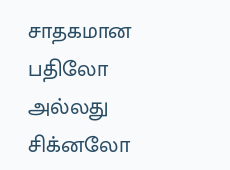சாதகமான பதிலோ அல்லது சிக்னலோ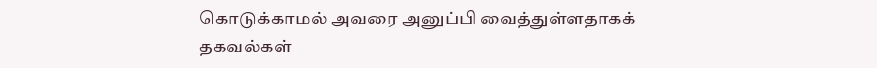கொடுக்காமல் அவரை அனுப்பி வைத்துள்ளதாகக் தகவல்கள்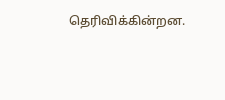தெரிவிக்கின்றன.